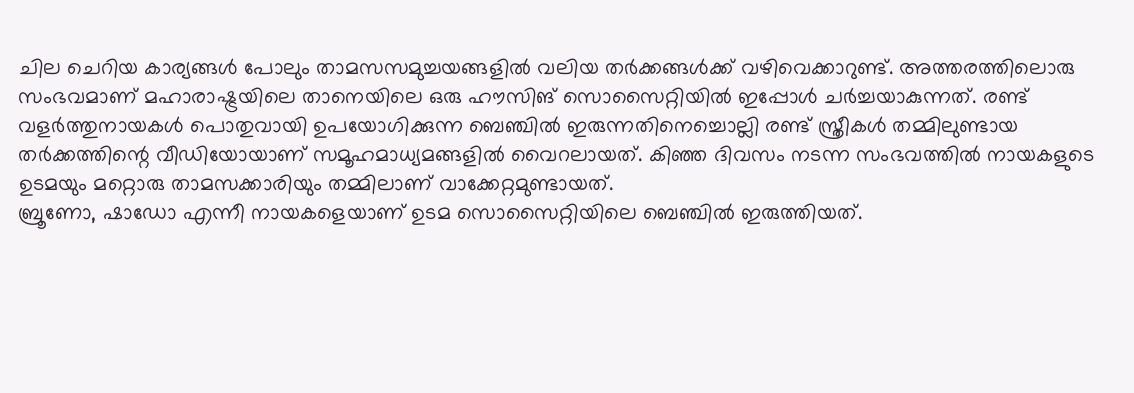ചില ചെറിയ കാര്യങ്ങൾ പോലും താമസസമുച്ചയങ്ങളിൽ വലിയ തർക്കങ്ങൾക്ക് വഴിവെക്കാറുണ്ട്. അത്തരത്തിലൊരു സംഭവമാണ് മഹാരാഷ്ട്രയിലെ താനെയിലെ ഒരു ഹൗസിങ് സൊസൈറ്റിയിൽ ഇപ്പോൾ ചർച്ചയാകുന്നത്. രണ്ട് വളർത്തുനായകൾ പൊതുവായി ഉപയോഗിക്കുന്ന ബെഞ്ചിൽ ഇരുന്നതിനെച്ചൊല്ലി രണ്ട് സ്ത്രീകൾ തമ്മിലുണ്ടായ തർക്കത്തിന്റെ വീഡിയോയാണ് സമൂഹമാധ്യമങ്ങളിൽ വൈറലായത്. കിഞ്ഞ ദിവസം നടന്ന സംഭവത്തിൽ നായകളുടെ ഉടമയും മറ്റൊരു താമസക്കാരിയും തമ്മിലാണ് വാക്കേറ്റമുണ്ടായത്.
ബ്രൂണോ, ഷാഡോ എന്നീ നായകളെയാണ് ഉടമ സൊസൈറ്റിയിലെ ബെഞ്ചിൽ ഇരുത്തിയത്.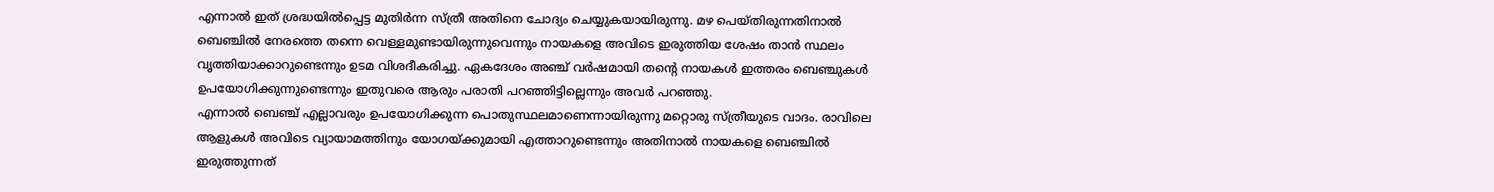എന്നാൽ ഇത് ശ്രദ്ധയിൽപ്പെട്ട മുതിർന്ന സ്ത്രീ അതിനെ ചോദ്യം ചെയ്യുകയായിരുന്നു. മഴ പെയ്തിരുന്നതിനാൽ ബെഞ്ചിൽ നേരത്തെ തന്നെ വെള്ളമുണ്ടായിരുന്നുവെന്നും നായകളെ അവിടെ ഇരുത്തിയ ശേഷം താൻ സ്ഥലം വൃത്തിയാക്കാറുണ്ടെന്നും ഉടമ വിശദീകരിച്ചു. ഏകദേശം അഞ്ച് വർഷമായി തന്റെ നായകൾ ഇത്തരം ബെഞ്ചുകൾ ഉപയോഗിക്കുന്നുണ്ടെന്നും ഇതുവരെ ആരും പരാതി പറഞ്ഞിട്ടില്ലെന്നും അവർ പറഞ്ഞു.
എന്നാൽ ബെഞ്ച് എല്ലാവരും ഉപയോഗിക്കുന്ന പൊതുസ്ഥലമാണെന്നായിരുന്നു മറ്റൊരു സ്ത്രീയുടെ വാദം. രാവിലെ ആളുകൾ അവിടെ വ്യായാമത്തിനും യോഗയ്ക്കുമായി എത്താറുണ്ടെന്നും അതിനാൽ നായകളെ ബെഞ്ചിൽ ഇരുത്തുന്നത്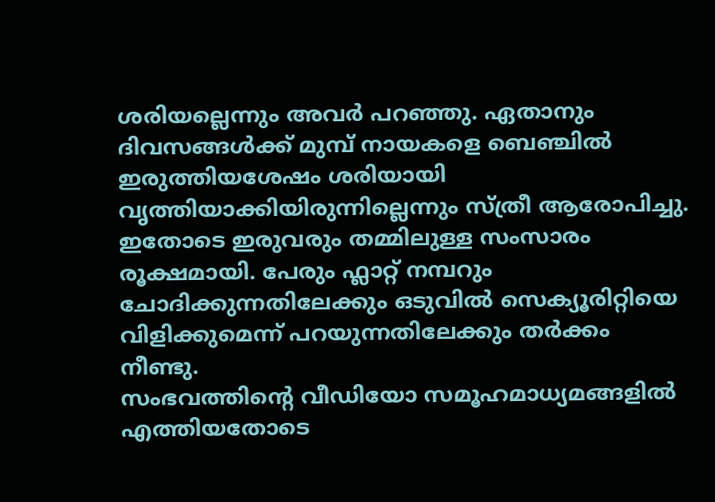ശരിയല്ലെന്നും അവർ പറഞ്ഞു. ഏതാനും ദിവസങ്ങൾക്ക് മുമ്പ് നായകളെ ബെഞ്ചിൽ ഇരുത്തിയശേഷം ശരിയായി വൃത്തിയാക്കിയിരുന്നില്ലെന്നും സ്ത്രീ ആരോപിച്ചു. ഇതോടെ ഇരുവരും തമ്മിലുള്ള സംസാരം രൂക്ഷമായി. പേരും ഫ്ലാറ്റ് നമ്പറും ചോദിക്കുന്നതിലേക്കും ഒടുവിൽ സെക്യൂരിറ്റിയെ വിളിക്കുമെന്ന് പറയുന്നതിലേക്കും തർക്കം നീണ്ടു.
സംഭവത്തിന്റെ വീഡിയോ സമൂഹമാധ്യമങ്ങളിൽ എത്തിയതോടെ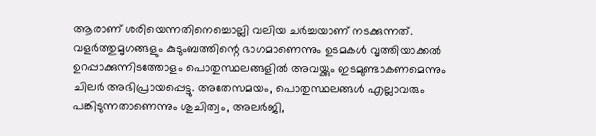ആരാണ് ശരിയെന്നതിനെച്ചൊല്ലി വലിയ ചർച്ചയാണ് നടക്കുന്നത്. വളർത്തുമൃഗങ്ങളും കുടുംബത്തിന്റെ ഭാഗമാണെന്നും ഉടമകൾ വൃത്തിയാക്കൽ ഉറപ്പാക്കുന്നിടത്തോളം പൊതുസ്ഥലങ്ങളിൽ അവയ്ക്കും ഇടമുണ്ടാകണമെന്നും ചിലർ അഭിപ്രായപ്പെട്ടു. അതേസമയം, പൊതുസ്ഥലങ്ങൾ എല്ലാവരും പങ്കിടുന്നതാണെന്നും ശുചിത്വം, അലർജി,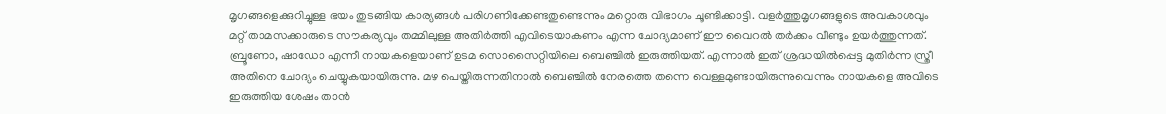മൃഗങ്ങളെക്കുറിച്ചുള്ള ഭയം തുടങ്ങിയ കാര്യങ്ങൾ പരിഗണിക്കേണ്ടതുണ്ടെന്നും മറ്റൊരു വിഭാഗം ചൂണ്ടിക്കാട്ടി. വളർത്തുമൃഗങ്ങളുടെ അവകാശവും മറ്റ് താമസക്കാരുടെ സൗകര്യവും തമ്മിലുള്ള അതിർത്തി എവിടെയാകണം എന്ന ചോദ്യമാണ് ഈ വൈറൽ തർക്കം വീണ്ടും ഉയർത്തുന്നത്.
ബ്രൂണോ, ഷാഡോ എന്നീ നായകളെയാണ് ഉടമ സൊസൈറ്റിയിലെ ബെഞ്ചിൽ ഇരുത്തിയത്. എന്നാൽ ഇത് ശ്രദ്ധയിൽപ്പെട്ട മുതിർന്ന സ്ത്രീ അതിനെ ചോദ്യം ചെയ്യുകയായിരുന്നു. മഴ പെയ്തിരുന്നതിനാൽ ബെഞ്ചിൽ നേരത്തെ തന്നെ വെള്ളമുണ്ടായിരുന്നുവെന്നും നായകളെ അവിടെ ഇരുത്തിയ ശേഷം താൻ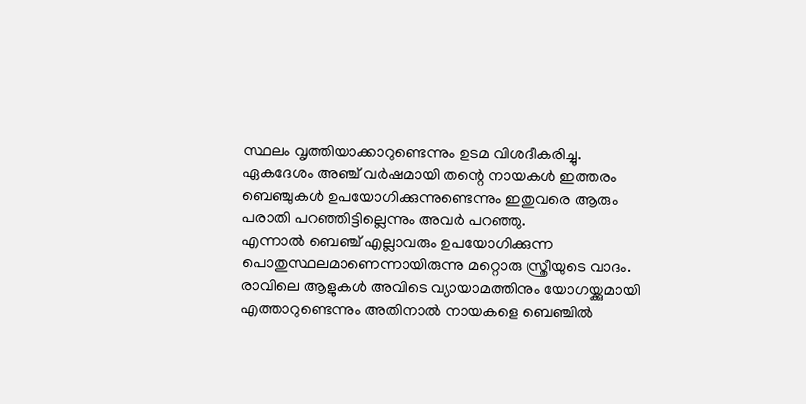സ്ഥലം വൃത്തിയാക്കാറുണ്ടെന്നും ഉടമ വിശദീകരിച്ചു. ഏകദേശം അഞ്ച് വർഷമായി തന്റെ നായകൾ ഇത്തരം ബെഞ്ചുകൾ ഉപയോഗിക്കുന്നുണ്ടെന്നും ഇതുവരെ ആരും പരാതി പറഞ്ഞിട്ടില്ലെന്നും അവർ പറഞ്ഞു.
എന്നാൽ ബെഞ്ച് എല്ലാവരും ഉപയോഗിക്കുന്ന പൊതുസ്ഥലമാണെന്നായിരുന്നു മറ്റൊരു സ്ത്രീയുടെ വാദം. രാവിലെ ആളുകൾ അവിടെ വ്യായാമത്തിനും യോഗയ്ക്കുമായി എത്താറുണ്ടെന്നും അതിനാൽ നായകളെ ബെഞ്ചിൽ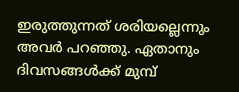ഇരുത്തുന്നത് ശരിയല്ലെന്നും അവർ പറഞ്ഞു. ഏതാനും ദിവസങ്ങൾക്ക് മുമ്പ്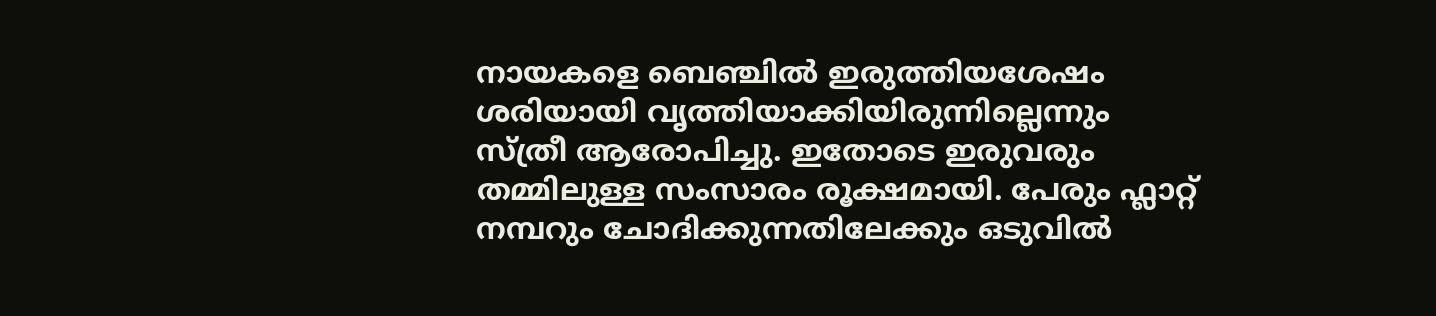നായകളെ ബെഞ്ചിൽ ഇരുത്തിയശേഷം ശരിയായി വൃത്തിയാക്കിയിരുന്നില്ലെന്നും സ്ത്രീ ആരോപിച്ചു. ഇതോടെ ഇരുവരും തമ്മിലുള്ള സംസാരം രൂക്ഷമായി. പേരും ഫ്ലാറ്റ് നമ്പറും ചോദിക്കുന്നതിലേക്കും ഒടുവിൽ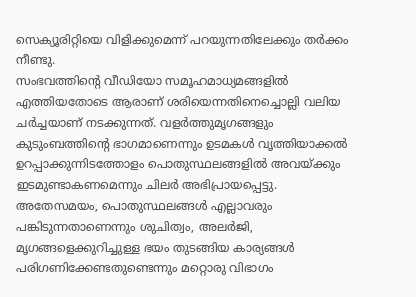സെക്യൂരിറ്റിയെ വിളിക്കുമെന്ന് പറയുന്നതിലേക്കും തർക്കം നീണ്ടു.
സംഭവത്തിന്റെ വീഡിയോ സമൂഹമാധ്യമങ്ങളിൽ എത്തിയതോടെ ആരാണ് ശരിയെന്നതിനെച്ചൊല്ലി വലിയ ചർച്ചയാണ് നടക്കുന്നത്. വളർത്തുമൃഗങ്ങളും കുടുംബത്തിന്റെ ഭാഗമാണെന്നും ഉടമകൾ വൃത്തിയാക്കൽ ഉറപ്പാക്കുന്നിടത്തോളം പൊതുസ്ഥലങ്ങളിൽ അവയ്ക്കും ഇടമുണ്ടാകണമെന്നും ചിലർ അഭിപ്രായപ്പെട്ടു. അതേസമയം, പൊതുസ്ഥലങ്ങൾ എല്ലാവരും പങ്കിടുന്നതാണെന്നും ശുചിത്വം, അലർജി, മൃഗങ്ങളെക്കുറിച്ചുള്ള ഭയം തുടങ്ങിയ കാര്യങ്ങൾ പരിഗണിക്കേണ്ടതുണ്ടെന്നും മറ്റൊരു വിഭാഗം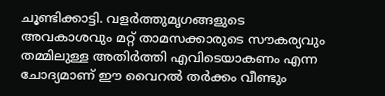ചൂണ്ടിക്കാട്ടി. വളർത്തുമൃഗങ്ങളുടെ അവകാശവും മറ്റ് താമസക്കാരുടെ സൗകര്യവും തമ്മിലുള്ള അതിർത്തി എവിടെയാകണം എന്ന ചോദ്യമാണ് ഈ വൈറൽ തർക്കം വീണ്ടും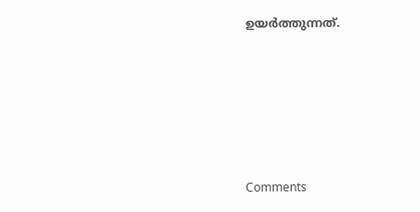ഉയർത്തുന്നത്.







Comments